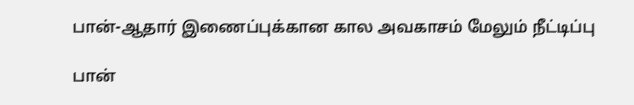பான்-ஆதார் இணைப்புக்கான கால அவகாசம் மேலும் நீட்டிப்பு

பான்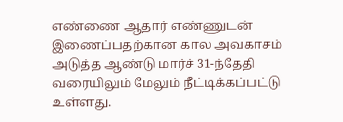எண்ணை ஆதார் எண்ணுடன் இணைப்பதற்கான கால அவகாசம் அடுத்த ஆண்டு மார்ச் 31-ந்தேதி வரையிலும் மேலும் நீட்டிக்கப்பட்டு உள்ளது.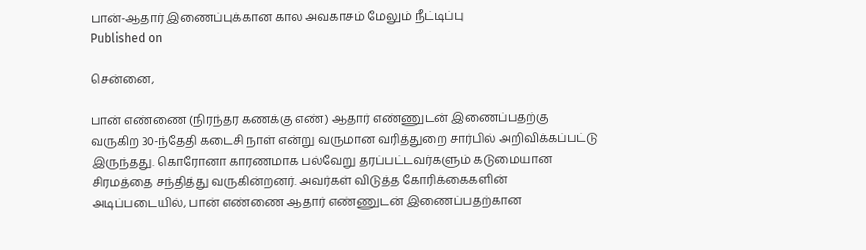பான்-ஆதார் இணைப்புக்கான கால அவகாசம் மேலும் நீட்டிப்பு
Published on

சென்னை,

பான் எண்ணை (நிரந்தர கணக்கு எண்) ஆதார் எண்ணுடன் இணைப்பதற்கு வருகிற 30-ந்தேதி கடைசி நாள் என்று வருமான வரித்துறை சார்பில் அறிவிக்கப்பட்டு இருந்தது. கொரோனா காரணமாக பல்வேறு தரப்பட்டவர்களும் கடுமையான சிரமத்தை சந்தித்து வருகின்றனர். அவர்கள் விடுத்த கோரிக்கைகளின் அடிப்படையில், பான் எண்ணை ஆதார் எண்ணுடன் இணைப்பதற்கான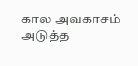கால அவகாசம் அடுத்த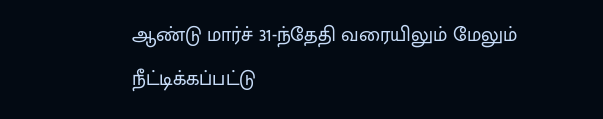ஆண்டு மார்ச் 31-ந்தேதி வரையிலும் மேலும் நீட்டிக்கப்பட்டு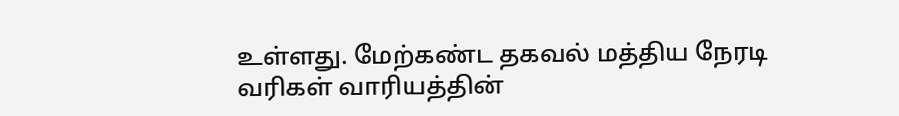உள்ளது. மேற்கண்ட தகவல் மத்திய நேரடி வரிகள் வாரியத்தின்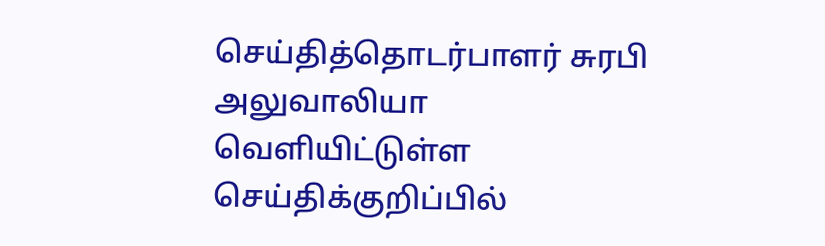செய்தித்தொடர்பாளர் சுரபி அலுவாலியா வெளியிட்டுள்ள செய்திக்குறிப்பில்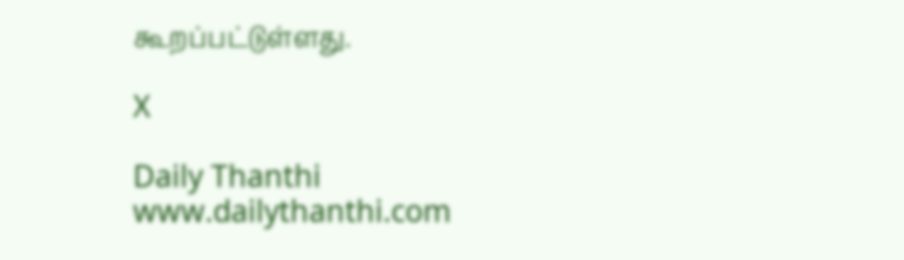கூறப்பட்டுள்ளது.

X

Daily Thanthi
www.dailythanthi.com